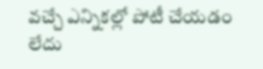వచ్చే ఎన్నికల్లో పోటీ చేయడం లేదు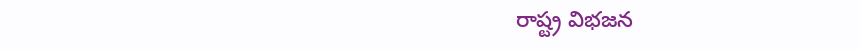రాష్ట్ర విభజన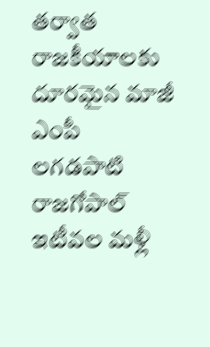తర్వాత రాజకీయాలకు దూరమైన మాజీ ఎంపీ లగడపాటి రాజగోపాల్ ఇటీవల మళ్లీ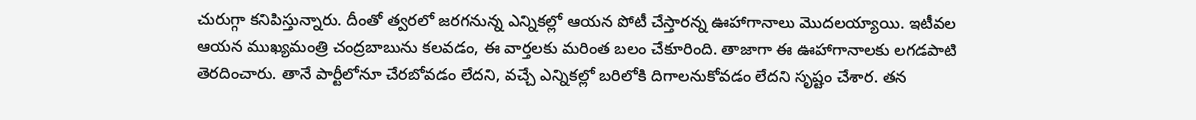చురుగ్గా కనిపిస్తున్నారు. దీంతో త్వరలో జరగనున్న ఎన్నికల్లో ఆయన పోటీ చేస్తారన్న ఊహాగానాలు మొదలయ్యాయి. ఇటీవల ఆయన ముఖ్యమంత్రి చంద్రబాబును కలవడం, ఈ వార్తలకు మరింత బలం చేకూరింది. తాజాగా ఈ ఊహాగానాలకు లగడపాటి తెరదించారు. తానే పార్టీలోనూ చేరబోవడం లేదని, వచ్చే ఎన్నికల్లో బరిలోకి దిగాలనుకోవడం లేదని సృష్టం చేశార. తన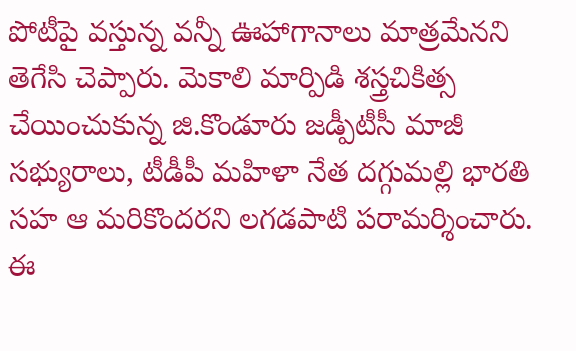పోటీపై వస్తున్న వన్నీ ఊహాగానాలు మాత్రమేనని తెగేసి చెప్పారు. మెకాలి మార్పిడి శస్త్రచికిత్స చేయించుకున్న జి.కొండూరు జడ్పీటీసీ మాజీ సభ్యురాలు, టీడీపీ మహిళా నేత దగ్గుమల్లి భారతి సహ ఆ మరికొందరని లగడపాటి పరామర్శించారు. ఈ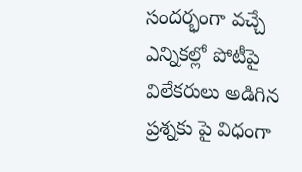సందర్భంగా వచ్చే ఎన్నికల్లో పోటీపై విలేకరులు అడిగిన ప్రశ్నకు పై విధంగా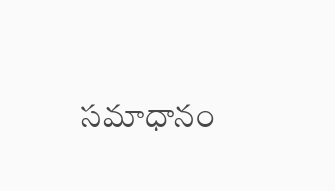సమాధానం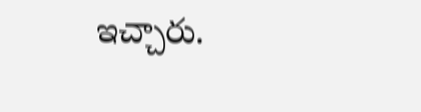ఇచ్చారు.